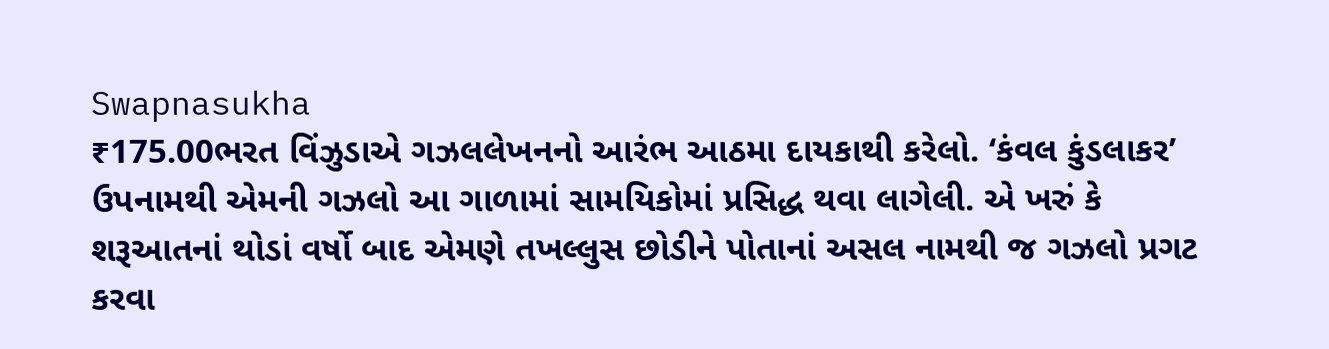Swapnasukha
₹175.00ભરત વિંઝુડાએ ગઝલલેખનનો આરંભ આઠમા દાયકાથી કરેલો. ‘કંવલ કુંડલાકર’ ઉપનામથી એમની ગઝલો આ ગાળામાં સામયિકોમાં પ્રસિદ્ધ થવા લાગેલી. એ ખરું કે શરૂઆતનાં થોડાં વર્ષો બાદ એમણે તખલ્લુસ છોડીને પોતાનાં અસલ નામથી જ ગઝલો પ્રગટ કરવા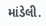માંડેલી.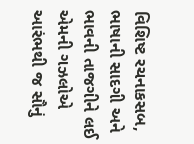વિશિષ્ટ રચનાકસબ, ભાષાની સાદગી અને ભાવની તાજગીને લઈ એમની ગઝલોએ આરંભથી જ સૌનું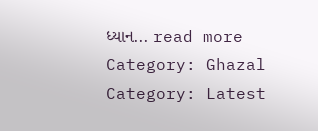ધ્યાન... read more
Category: Ghazal
Category: Latest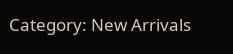Category: New Arrivals